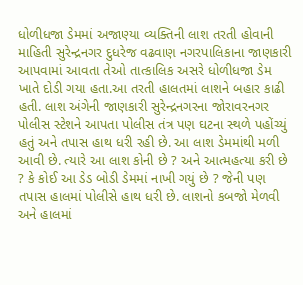ધોળીધજા ડેમમાં અજાણ્યા વ્યક્તિની લાશ તરતી હોવાની માહિતી સુરેન્દ્રનગર દુધરેજ વઢવાણ નગરપાલિકાના જાણકારી આપવામાં આવતા તેઓ તાત્કાલિક અસરે ધોળીધજા ડેમ ખાતે દોડી ગયા હતા.આ તરતી હાલતમાં લાશને બહાર કાઢી હતી. લાશ અંગેની જાણકારી સુરેન્દ્રનગરના જોરાવરનગર પોલીસ સ્ટેશને આપતા પોલીસ તંત્ર પણ ઘટના સ્થળે પહોંચ્યું હતું અને તપાસ હાથ ધરી રહી છે. આ લાશ ડેમમાંથી મળી આવી છે. ત્યારે આ લાશ કોની છે ? અને આત્મહત્યા કરી છે ? કે કોઈ આ ડેડ બોડી ડેમમાં નાખી ગયું છે ? જેની પણ તપાસ હાલમાં પોલીસે હાથ ધરી છે. લાશનો કબજો મેળવી અને હાલમાં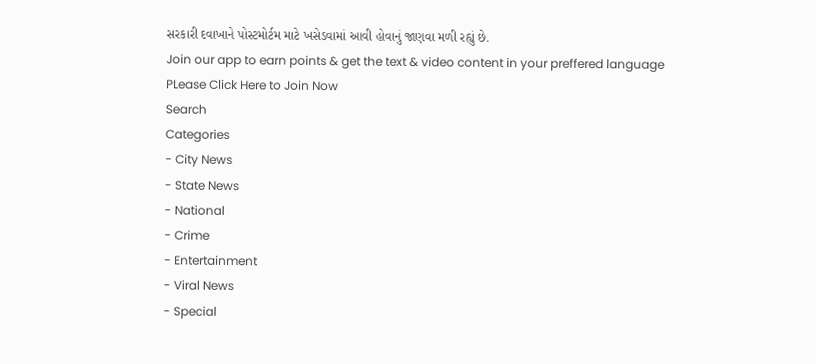સરકારી દવાખાને પોસ્ટમોર્ટમ માટે ખસેડવામાં આવી હોવાનું જાણવા મળી રહ્યું છે.
Join our app to earn points & get the text & video content in your preffered language
PLease Click Here to Join Now
Search
Categories
- City News
- State News
- National
- Crime
- Entertainment
- Viral News
- Special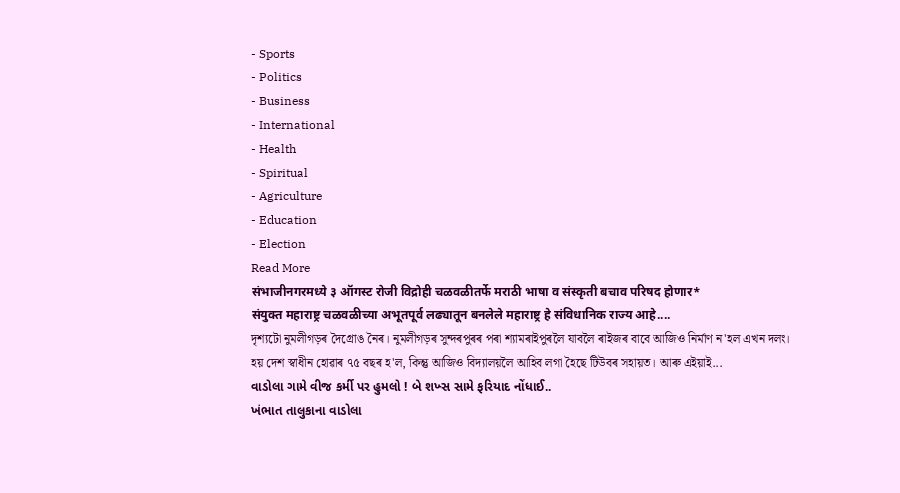- Sports
- Politics
- Business
- International
- Health
- Spiritual
- Agriculture
- Education
- Election
Read More
संभाजीनगरमध्ये ३ ऑगस्ट रोजी विद्रोही चळवळीतर्फे मराठी भाषा व संस्कृती बचाव परिषद होणार*
संयुक्त महाराष्ट्र चळवळीच्या अभूतपूर्व लढ्यातून बनलेले महाराष्ट्र हे संविधानिक राज्य आहे....
দৃশ্যটো নুমলীগড়ৰ দৈগ্ৰোঙ নৈৰ। নুমলীগড়ৰ সুন্দৰপুৰৰ পৰা শ্যামৰাইপুৰলৈ যাবলৈ ৰাইজৰ বাবে আজিও নিৰ্মাণ ন'হল এখন দলং।
হয় দেশ স্বাধীন হোৱাৰ ৭৫ বছৰ হ'ল, কিন্তু আজিও বিদ্যালয়লৈ আহিব লগা হৈছে টিউবৰ সহায়ত। আৰু এইয়াই...
વાડોલા ગામે વીજ કર્મી પર હુમલો ! બે શખ્સ સામે ફરિયાદ નોંધાઈ..
ખંભાત તાલુકાના વાડોલા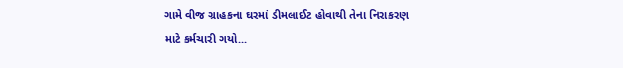ગામે વીજ ગ્રાહકના ઘરમાં ડીમલાઈટ હોવાથી તેના નિરાકરણ માટે કર્મચારી ગયો...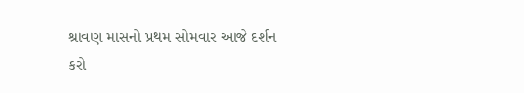શ્રાવણ માસનો પ્રથમ સોમવાર આજે દર્શન કરો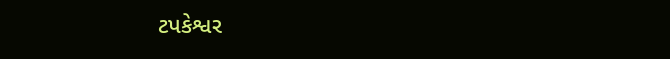ટપકેશ્વર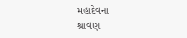મહાદેવના
શ્રાવણ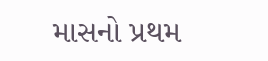માસનો પ્રથમ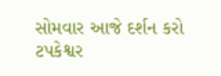સોમવાર આજે દર્શન કરો ટપકેશ્વર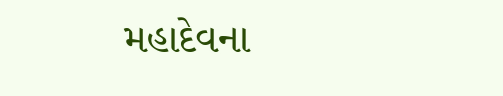મહાદેવના